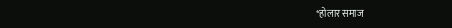*होलार समाज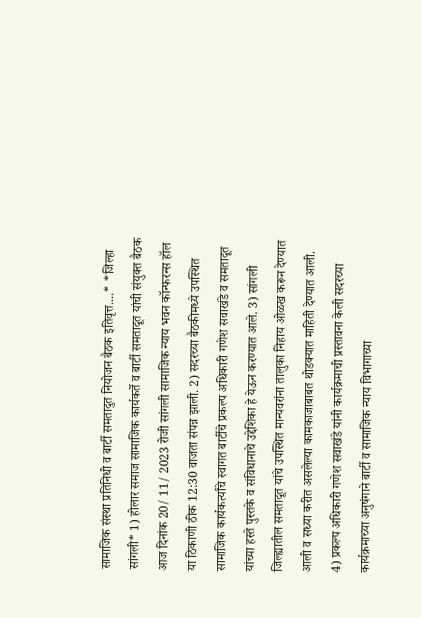सामाजिक संस्था प्रतिनिधी व बार्टी समतादुत नियोजन बैठक इतिवृत्त....* *जिल्हा सांगली* 1) होलार समाज सामाजिक कार्यकर्ते व बार्टी समतादूत यांची संयुक्त बैठक आज दिनांक 20/ 11/ 2023 रोजी सांगली सामाजिक न्याय भवन कॉन्फरन्स हॉल या ठिकाणी ठीक 12:30 वाजता संपन्न झाली. 2) सदरच्या बैठकीमध्ये उपस्थित सामाजिक कार्यकर्त्यांचे स्वागत बार्टीचे प्रकल्प अधिकारी गणेश सवाखंडे व समतादूत यांच्या हस्ते पुस्तके व संविधानाचे उद्देशिका हे येऊन करण्यात आले. 3) सांगली जिल्ह्यातील समतादूत यांचे उपस्थित मान्यवरांना तालुका निहाय ओळख करून देण्यात आली व सध्या करीत असलेल्या कामकाजाबाबत थोडक्यात माहिती देण्यात आली. 4) प्रकल्प अधिकारी गणेश सवाखंडे यांनी कार्यक्रमाची प्रस्तावना केली सदरच्या कार्यक्रमाच्या अनुषंगाने बार्टी व सामाजिक न्याय विभागाच्या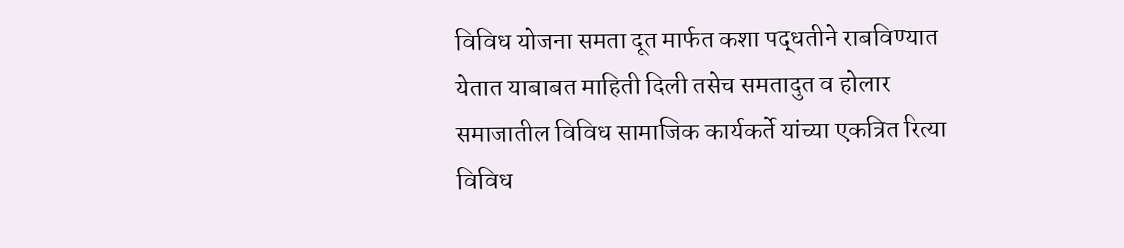विविध योजना समता दूत मार्फत कशा पद्धतीने राबविण्यात येतात याबाबत माहिती दिली तसेच समतादुत व होलार समाजातील विविध सामाजिक कार्यकर्ते यांच्या एकत्रित रित्या विविध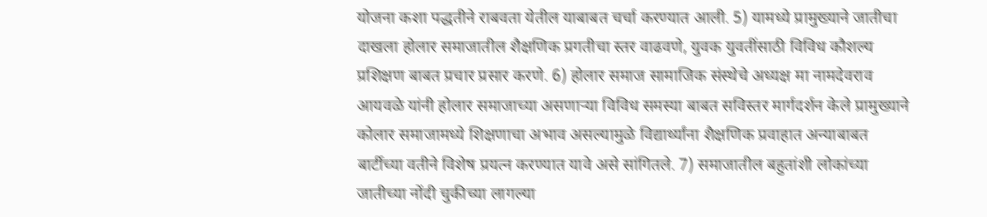योजना कशा पद्धतीने राबवता येतील याबाबत चर्चा करण्यात आली. 5) यामध्ये प्रामुख्याने जातीचा दाखला होलार समाजातील शैक्षणिक प्रगतीचा स्तर वाढवणे, युवक युवतींसाठी विविध कौशल्य प्रशिक्षण बाबत प्रचार प्रसार करणे. 6) होलार समाज सामाजिक संस्थेचे अध्यक्ष मा नामदेवराव आयवळे यांनी होलार समाजाच्या असणाऱ्या विविध समस्या बाबत सविस्तर मार्गदर्शन केले प्रामुख्याने कोलार समाजामध्ये शिक्षणाचा अभाव असल्यामुळे विद्यार्थ्यांना शैक्षणिक प्रवाहात अन्याबाबत बार्टीच्या वतीने विशेष प्रयत्न करण्यात यावे असे सांगितले. 7) समाजातील बहुतांशी लोकांच्या जातीच्या नोंदी चुकीच्या लागल्या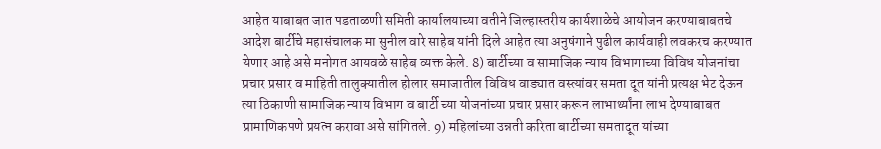आहेत याबाबत जात पडताळणी समिती कार्यालयाच्या वतीने जिल्हास्तरीय कार्यशाळेचे आयोजन करण्याबाबतचे आदेश बार्टीचे महासंचालक मा सुनील वारे साहेब यांनी दिले आहेत त्या अनुषंगाने पुढील कार्यवाही लवकरच करण्यात येणार आहे असे मनोगत आयवळे साहेब व्यक्त केले. 8) बार्टीच्या व सामाजिक न्याय विभागाच्या विविध योजनांचा प्रचार प्रसार व माहिती तालुक्यातील होलार समाजातील विविध वाड्यात वस्त्यांवर समता दूत यांनी प्रत्यक्ष भेट देऊन त्या ठिकाणी सामाजिक न्याय विभाग व बार्टी च्या योजनांच्या प्रचार प्रसार करून लाभार्थ्यांना लाभ देण्याबाबत प्रामाणिकपणे प्रयत्न करावा असे सांगितले. 9) महिलांच्या उन्नती करिता बार्टीच्या समतादूत यांच्या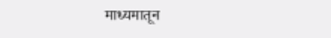माध्यमातून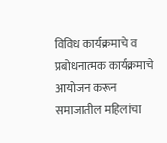विविध कार्यक्रमाचे व प्रबोधनात्मक कार्यक्रमाचे आयोजन करून समाजातील महिलांचा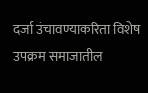दर्जा उंचावण्याकरिता विशेष उपक्रम समाजातील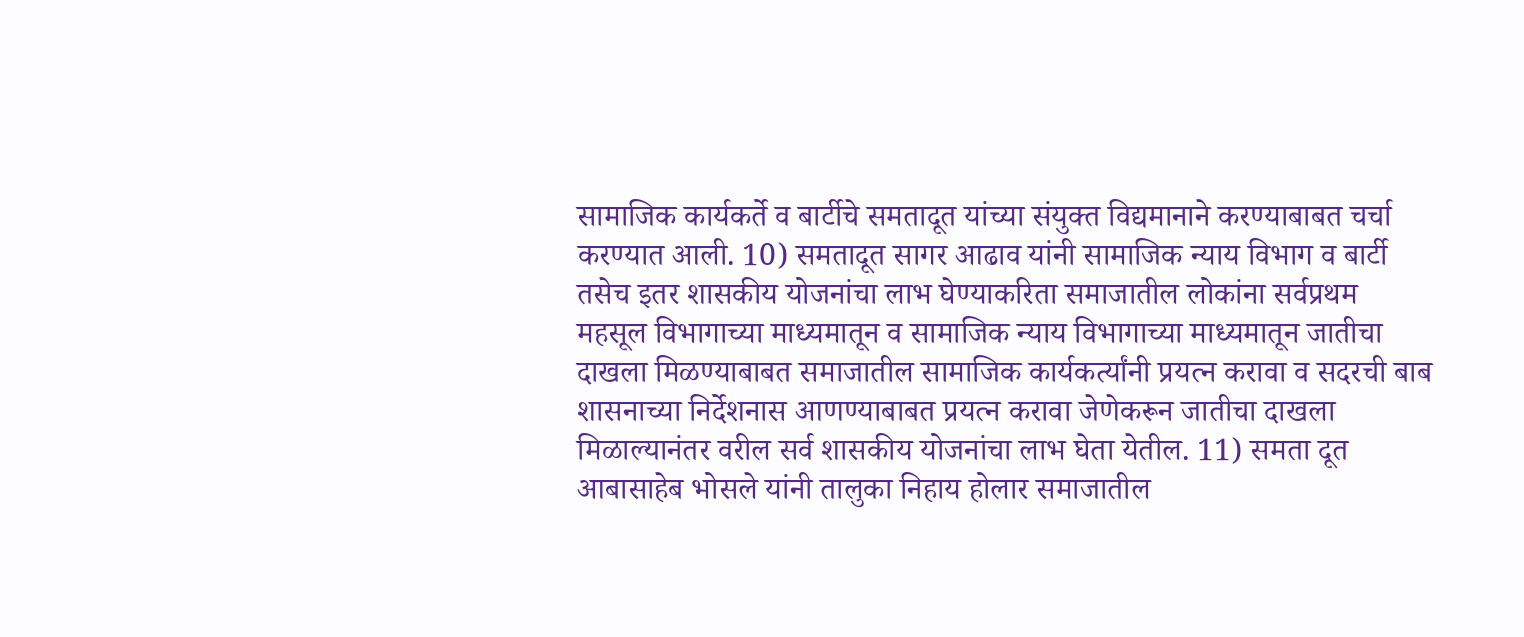सामाजिक कार्यकर्ते व बार्टीचे समतादूत यांच्या संयुक्त विद्यमानाने करण्याबाबत चर्चा करण्यात आली. 10) समतादूत सागर आढाव यांनी सामाजिक न्याय विभाग व बार्टी तसेच इतर शासकीय योजनांचा लाभ घेण्याकरिता समाजातील लोकांना सर्वप्रथम महसूल विभागाच्या माध्यमातून व सामाजिक न्याय विभागाच्या माध्यमातून जातीचा दाखला मिळण्याबाबत समाजातील सामाजिक कार्यकर्त्यांनी प्रयत्न करावा व सदरची बाब शासनाच्या निर्देशनास आणण्याबाबत प्रयत्न करावा जेणेकरून जातीचा दाखला मिळाल्यानंतर वरील सर्व शासकीय योजनांचा लाभ घेता येतील. 11) समता दूत आबासाहेब भोसले यांनी तालुका निहाय होलार समाजातील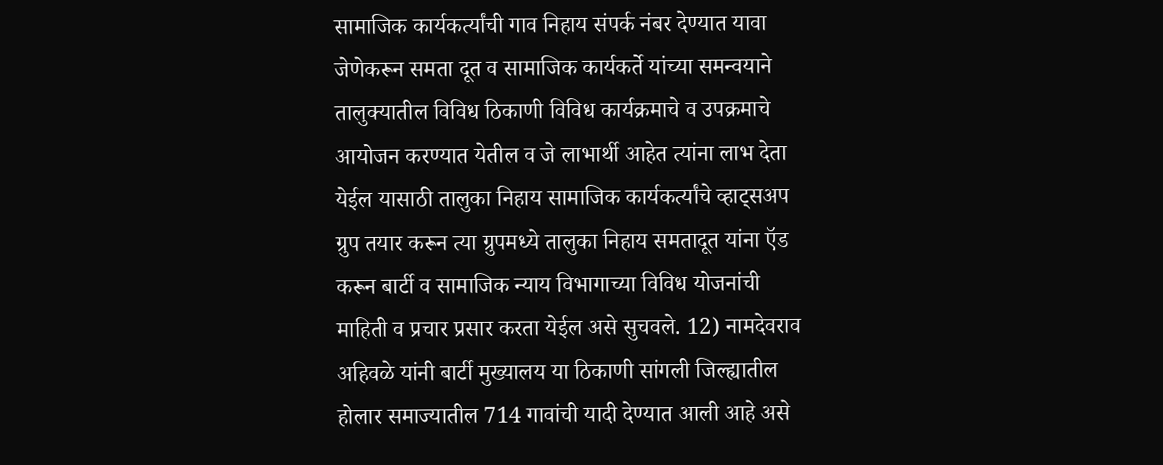सामाजिक कार्यकर्त्यांची गाव निहाय संपर्क नंबर देण्यात यावा जेणेकरून समता दूत व सामाजिक कार्यकर्ते यांच्या समन्वयाने तालुक्यातील विविध ठिकाणी विविध कार्यक्रमाचे व उपक्रमाचे आयोजन करण्यात येतील व जे लाभार्थी आहेत त्यांना लाभ देता येईल यासाठी तालुका निहाय सामाजिक कार्यकर्त्यांचे व्हाट्सअप ग्रुप तयार करून त्या ग्रुपमध्ये तालुका निहाय समतादूत यांना ऍड करून बार्टी व सामाजिक न्याय विभागाच्या विविध योजनांची माहिती व प्रचार प्रसार करता येईल असे सुचवले. 12) नामदेवराव अहिवळे यांनी बार्टी मुख्यालय या ठिकाणी सांगली जिल्ह्यातील होलार समाज्यातील 714 गावांची यादी देण्यात आली आहे असे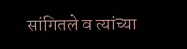सांगितले व त्यांच्या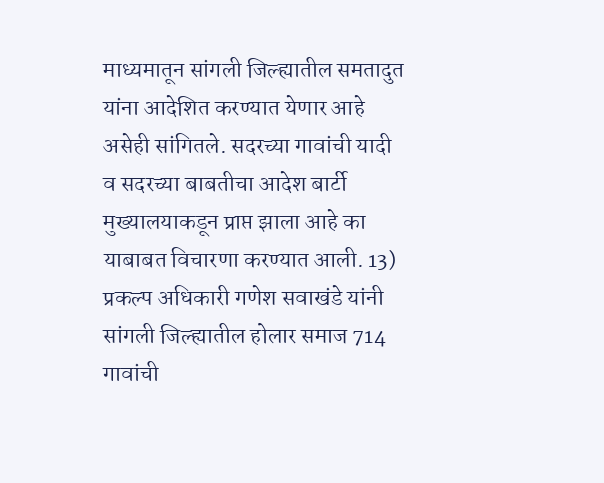माध्यमातून सांगली जिल्ह्यातील समतादुत यांना आदेशित करण्यात येणार आहे असेही सांगितले. सदरच्या गावांची यादी व सदरच्या बाबतीचा आदेश बार्टी मुख्यालयाकडून प्राप्त झाला आहे का याबाबत विचारणा करण्यात आली. 13) प्रकल्प अधिकारी गणेश सवाखंडे यांनी सांगली जिल्ह्यातील होलार समाज 714 गावांची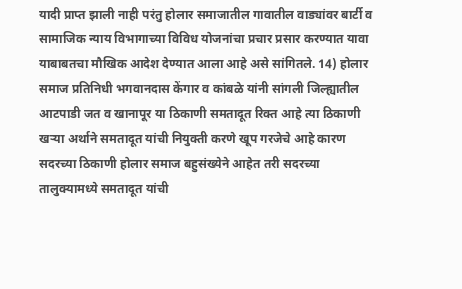यादी प्राप्त झाली नाही परंतु होलार समाजातील गावातील वाड्यांवर बार्टी व सामाजिक न्याय विभागाच्या विविध योजनांचा प्रचार प्रसार करण्यात यावा याबाबतचा मौखिक आदेश देण्यात आला आहे असे सांगितले. 14) होलार समाज प्रतिनिधी भगवानदास केंगार व कांबळे यांनी सांगली जिल्ह्यातील आटपाडी जत व खानापूर या ठिकाणी समतादूत रिक्त आहे त्या ठिकाणी खऱ्या अर्थाने समतादूत यांची नियुक्ती करणे खूप गरजेचे आहे कारण सदरच्या ठिकाणी होलार समाज बहुसंख्येने आहेत तरी सदरच्या तालुक्यामध्ये समतादूत यांची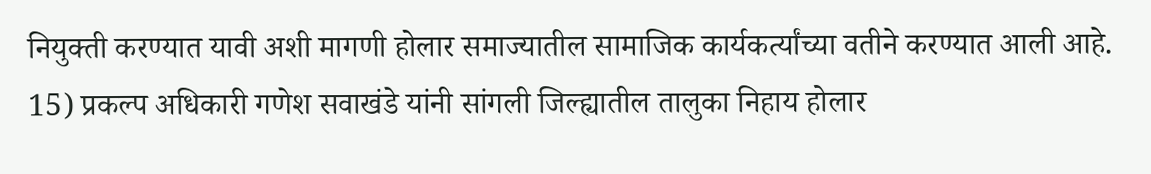नियुक्ती करण्यात यावी अशी मागणी होलार समाज्यातील सामाजिक कार्यकर्त्यांच्या वतीने करण्यात आली आहे. 15) प्रकल्प अधिकारी गणेश सवाखंडे यांनी सांगली जिल्ह्यातील तालुका निहाय होलार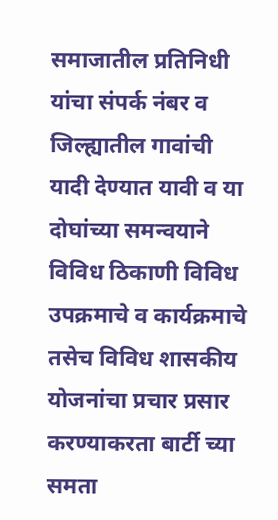समाजातील प्रतिनिधी यांचा संपर्क नंबर व जिल्ह्यातील गावांची यादी देण्यात यावी व या दोघांच्या समन्वयाने विविध ठिकाणी विविध उपक्रमाचे व कार्यक्रमाचे तसेच विविध शासकीय योजनांचा प्रचार प्रसार करण्याकरता बार्टी च्या समता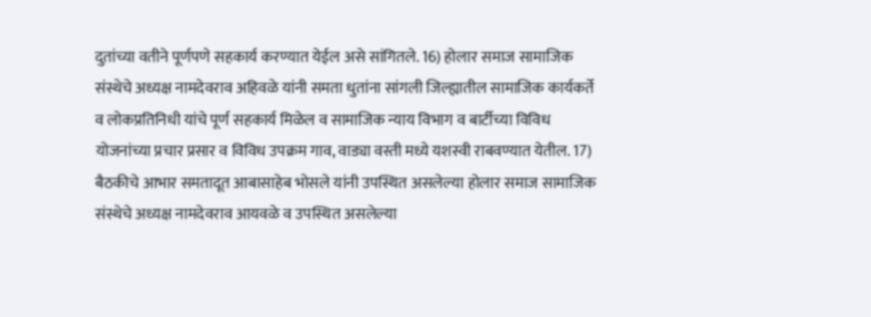दुतांच्या वतीने पूर्णपणे सहकार्य करण्यात येईल असे सांगितले. 16) होलार समाज सामाजिक संस्थेचे अध्यक्ष नामदेवराव अहिवळे यांनी समता धुतांना सांगली जिल्ह्यातील सामाजिक कार्यकर्ते व लोकप्रतिनिधी यांचे पूर्ण सहकार्य मिळेल व सामाजिक न्याय विभाग व बार्टीच्या विविध योजनांच्या प्रचार प्रसार व विविध उपक्रम गाव, वाड्या वस्ती मध्ये यशस्वी राबवण्यात येतील. 17) बैठकीचे आभार समतादूत आबासाहेब भोसले यांनी उपस्थित असलेल्या होलार समाज सामाजिक संस्थेचे अध्यक्ष नामदेवराव आयवळे व उपस्थित असलेल्या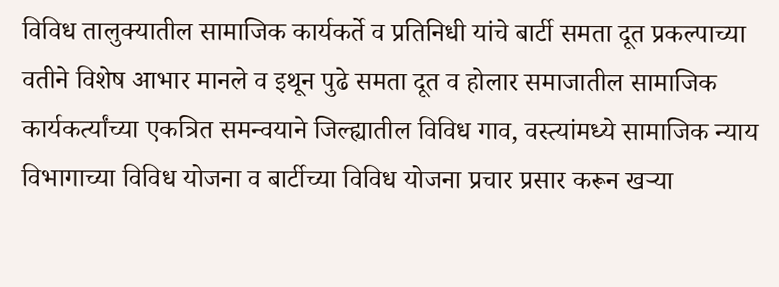विविध तालुक्यातील सामाजिक कार्यकर्ते व प्रतिनिधी यांचे बार्टी समता दूत प्रकल्पाच्या वतीने विशेष आभार मानले व इथून पुढे समता दूत व होलार समाजातील सामाजिक कार्यकर्त्यांच्या एकत्रित समन्वयाने जिल्ह्यातील विविध गाव, वस्त्यांमध्ये सामाजिक न्याय विभागाच्या विविध योजना व बार्टीच्या विविध योजना प्रचार प्रसार करून खऱ्या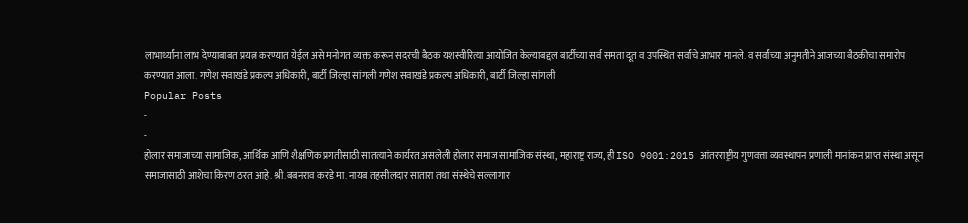लाभार्थ्यांना लाभ देण्याबाबत प्रयत्न करण्यात येईल असे मनोगत व्यक्त करून सदरची बैठक यशस्वीरित्या आयोजित केल्याबद्दल बार्टीच्या सर्व समता दूत व उपस्थित सर्वांचे आभार मानले. व सर्वांच्या अनुमतीने आजच्या बैठकीचा समारोप करण्यात आला. गणेश सवाखंडे प्रकल्प अधिकारी, बार्टी जिल्हा सांगली गणेश सवाखंडे प्रकल्प अधिकारी, बार्टी जिल्हा सांगली
Popular Posts
-
-
होलार समाजाच्या सामाजिक, आर्थिक आणि शैक्षणिक प्रगतीसाठी सातत्याने कार्यरत असलेली होलार समाज सामाजिक संस्था, महाराष्ट्र राज्य, ही ISO 9001:2015 आंतरराष्ट्रीय गुणवत्ता व्यवस्थापन प्रणाली मानांकन प्राप्त संस्था असून समाजासाठी आशेचा किरण ठरत आहे. श्री.बबनराव करडे मा. नायब तहसीलदार सातारा तथा संस्थेचे सल्लागार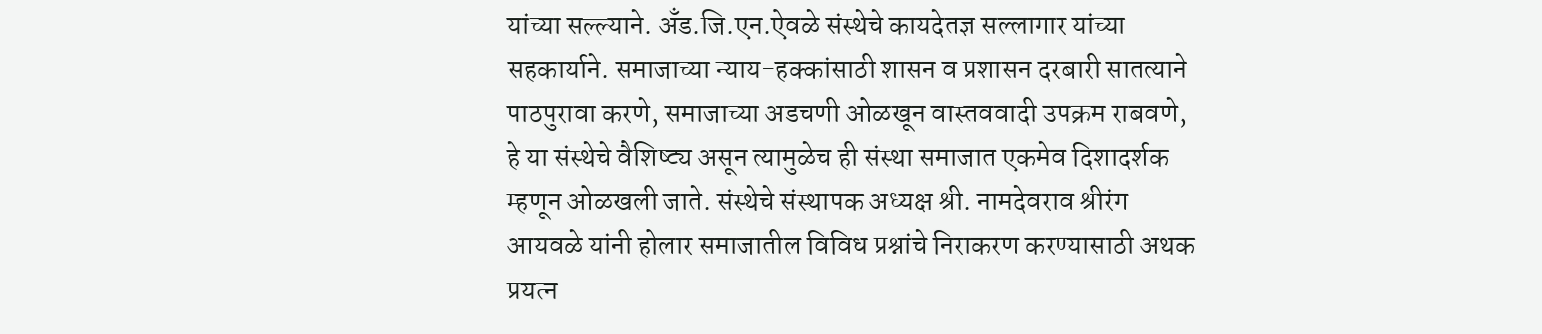यांच्या सल्ल्याने. अँड.जि.एन.ऐवळे संस्थेचे कायदेतज्ञ सल्लागार यांच्या सहकार्याने. समाजाच्या न्याय-हक्कांसाठी शासन व प्रशासन दरबारी सातत्याने पाठपुरावा करणे, समाजाच्या अडचणी ओळखून वास्तववादी उपक्रम राबवणे, हे या संस्थेचे वैशिष्ट्य असून त्यामुळेच ही संस्था समाजात एकमेव दिशादर्शक म्हणून ओळखली जाते. संस्थेचे संस्थापक अध्यक्ष श्री. नामदेवराव श्रीरंग आयवळे यांनी होलार समाजातील विविध प्रश्नांचे निराकरण करण्यासाठी अथक प्रयत्न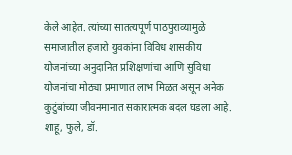केले आहेत. त्यांच्या सातत्यपूर्ण पाठपुराव्यामुळे समाजातील हजारो युवकांना विविध शासकीय योजनांच्या अनुदानित प्रशिक्षणांचा आणि सुविधा योजनांचा मोठ्या प्रमाणात लाभ मिळत असून अनेक कुटुंबांच्या जीवनमानात सकारात्मक बदल घडला आहे. शाहू, फुले, डॉ.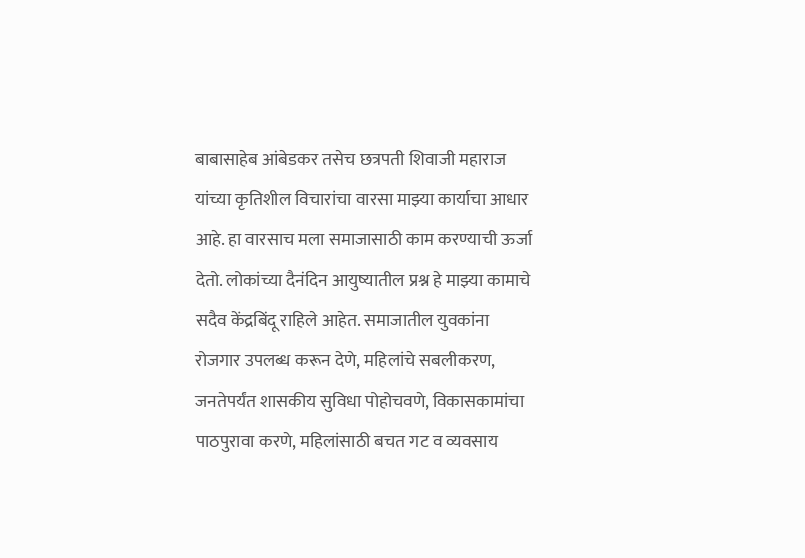बाबासाहेब आंबेडकर तसेच छत्रपती शिवाजी महाराज यांच्या कृतिशील विचारांचा वारसा माझ्या कार्याचा आधार आहे. हा वारसाच मला समाजासाठी काम करण्याची ऊर्जा देतो. लोकांच्या दैनंदिन आयुष्यातील प्रश्न हे माझ्या कामाचे सदैव केंद्रबिंदू राहिले आहेत. समाजातील युवकांना रोजगार उपलब्ध करून देणे, महिलांचे सबलीकरण, जनतेपर्यंत शासकीय सुविधा पोहोचवणे, विकासकामांचा पाठपुरावा करणे, महिलांसाठी बचत गट व व्यवसाय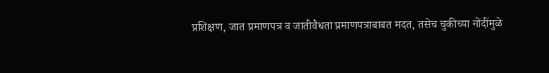प्रशिक्षण, जात प्रमाणपत्र व जातीवैधता प्रमाणपत्राबाबत मदत, तसेच चुकीच्या नोंदींमुळे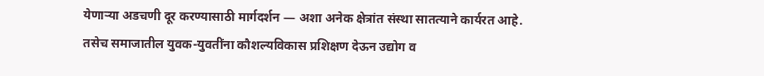येणाऱ्या अडचणी दूर करण्यासाठी मार्गदर्शन — अशा अनेक क्षेत्रांत संस्था सातत्याने कार्यरत आहे. तसेच समाजातील युवक-युवतींना कौशल्यविकास प्रशिक्षण देऊन उद्योग व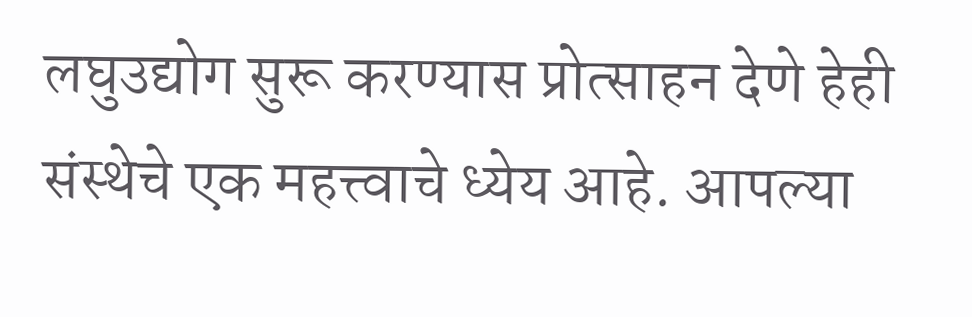लघुउद्योग सुरू करण्यास प्रोत्साहन देणे हेही संस्थेचे एक महत्त्वाचे ध्येय आहे. आपल्या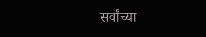सर्वांच्या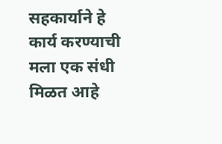सहकार्याने हे कार्य करण्याची मला एक संधी मिळत आहे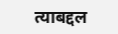त्याबद्दल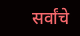सर्वांचे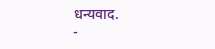धन्यवाद.
-